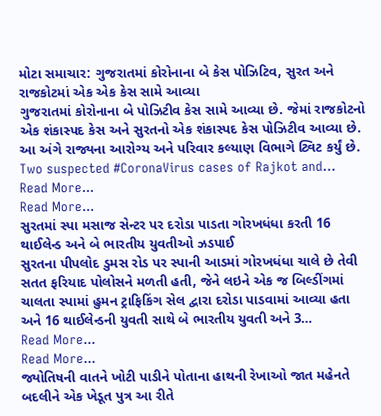મોટા સમાચાર: ગુજરાતમાં કોરોનાના બે કેસ પોઝિટિવ, સુરત અને રાજકોટમાં એક એક કેસ સામે આવ્યા
ગુજરાતમાં કોરોનાના બે પોઝિટીવ કેસ સામે આવ્યા છે. જેમાં રાજકોટનો એક શંકાસ્પદ કેસ અને સુરતનો એક શંકાસ્પદ કેસ પોઝિટીવ આવ્યા છે. આ અંગે રાજ્યના આરોગ્ય અને પરિવાર કલ્યાણ વિભાગે ટ્વિટ કર્યું છે.
Two suspected #CoronaVirus cases of Rajkot and…
Read More...
Read More...
સુરતમાં સ્પા મસાજ સેન્ટર પર દરોડા પાડતા ગોરખધંધા કરતી 16 થાઈલેન્ડ અને બે ભારતીય યુવતીઓ ઝડપાઈ
સુરતના પીપલોદ ડુમસ રોડ પર સ્પાની આડમાં ગોરખધંધા ચાલે છે તેવી સતત ફરિયાદ પોલોસને મળતી હતી, જેને લઇને એક જ બિલ્ડીંગમાં ચાલતા સ્પામાં હુમન ટ્રાફિકિંગ સેલ દ્વારા દરોડા પાડવામાં આવ્યા હતા અને 16 થાઈલેન્ડની યુવતી સાથે બે ભારતીય યુવતી અને 3…
Read More...
Read More...
જ્યોતિષની વાતને ખોટી પાડીને પોતાના હાથની રેખાઓ જાત મહેનતે બદલીને એક ખેડૂત પુત્ર આ રીતે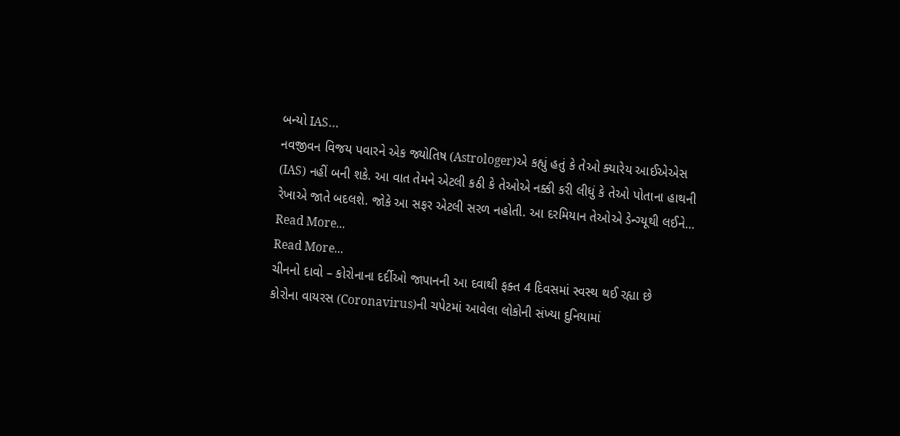બન્યો IAS…
નવજીવન વિજય પવારને એક જ્યોતિષ (Astrologer)એ કહ્યું હતું કે તેઓ ક્યારેય આઈએએસ (IAS) નહીં બની શકે. આ વાત તેમને એટલી કઠી કે તેઓએ નક્કી કરી લીધું કે તેઓ પોતાના હાથની રેખાએ જાતે બદલશે. જોકે આ સફર એટલી સરળ નહોતી. આ દરમિયાન તેઓએ ડેન્ગ્યૂથી લઈને…
Read More...
Read More...
ચીનનો દાવો – કોરોનાના દર્દીઓ જાપાનની આ દવાથી ફક્ત 4 દિવસમાં સ્વસ્થ થઈ રહ્યા છે
કોરોના વાયરસ (Coronavirus)ની ચપેટમાં આવેલા લોકોની સંખ્યા દુનિયામાં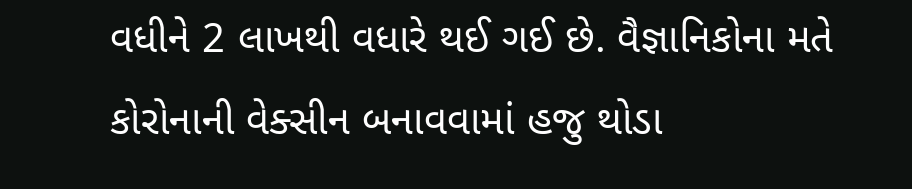વધીને 2 લાખથી વધારે થઈ ગઈ છે. વૈજ્ઞાનિકોના મતે કોરોનાની વેક્સીન બનાવવામાં હજુ થોડા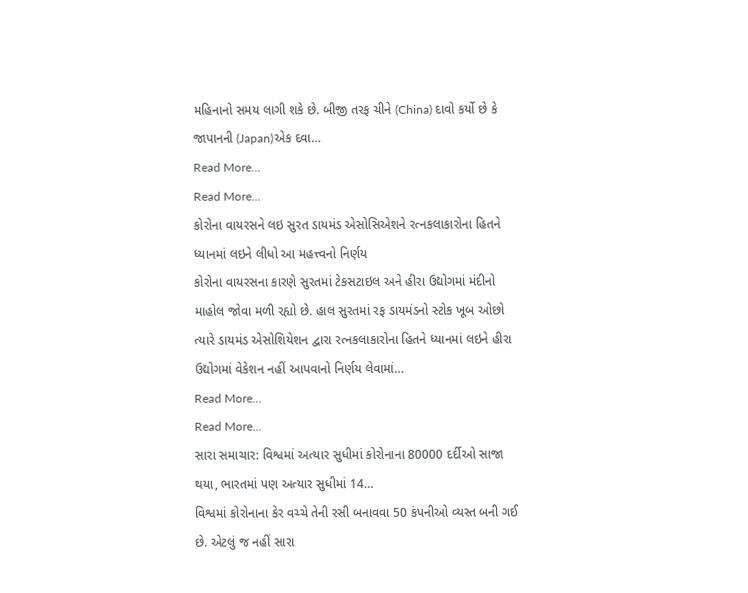મહિનાનો સમય લાગી શકે છે. બીજી તરફ ચીને (China) દાવો કર્યો છે કે જાપાનની (Japan)એક દવા…
Read More...
Read More...
કોરોના વાયરસને લઇ સુરત ડાયમંડ એસોસિએશને રત્નકલાકારોના હિતને ધ્યાનમાં લઇને લીધો આ મહત્ત્વનો નિર્ણય
કોરોના વાયરસના કારણે સુરતમાં ટેકસટાઇલ અને હીરા ઉદ્યોગમાં મંદીનો માહોલ જોવા મળી રહ્યો છે. હાલ સુરતમાં રફ ડાયમંડનો સ્ટોક ખૂબ ઓછો ત્યારે ડાયમંડ એસોશિયેશન દ્વારા રત્નકલાકારોના હિતને ધ્યાનમાં લઇને હીરા ઉદ્યોગમાં વેકેશન નહીં આપવાનો નિર્ણય લેવામાં…
Read More...
Read More...
સારા સમાચાર: વિશ્વમાં અત્યાર સુધીમાં કોરોનાના 80000 દર્દીઓ સાજા થયા, ભારતમાં પણ અત્યાર સુધીમાં 14…
વિશ્વમાં કોરોનાના કેર વચ્ચે તેની રસી બનાવવા 50 કંપનીઓ વ્યસ્ત બની ગઈ છે. એટલું જ નહીં સારા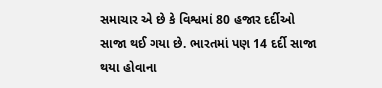સમાચાર એ છે કે વિશ્વમાં 80 હજાર દર્દીઓ સાજા થઈ ગયા છે. ભારતમાં પણ 14 દર્દી સાજા થયા હોવાના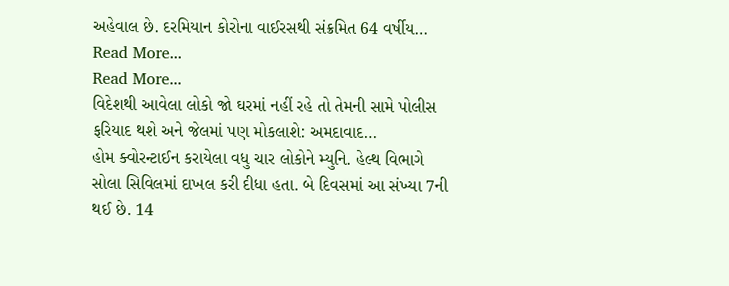અહેવાલ છે. દરમિયાન કોરોના વાઈરસથી સંક્રમિત 64 વર્ષીય…
Read More...
Read More...
વિદેશથી આવેલા લોકો જો ઘરમાં નહીં રહે તો તેમની સામે પોલીસ ફરિયાદ થશે અને જેલમાં પણ મોકલાશે: અમદાવાદ…
હોમ ક્વોરન્ટાઈન કરાયેલા વધુ ચાર લોકોને મ્યુનિ. હેલ્થ વિભાગે સોલા સિવિલમાં દાખલ કરી દીધા હતા. બે દિવસમાં આ સંખ્યા 7ની થઈ છે. 14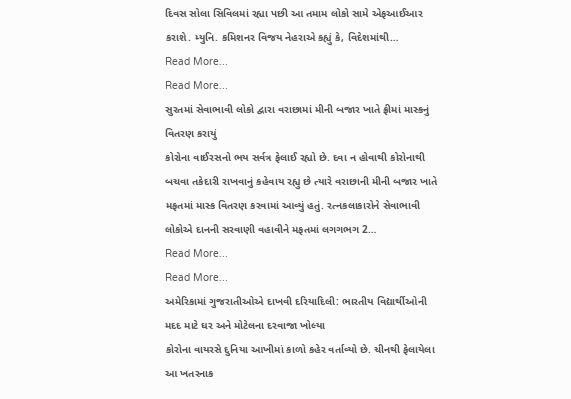દિવસ સોલા સિવિલમાં રહ્યા પછી આ તમામ લોકો સામે એફઆઈઆર કરાશે. મ્યુનિ. કમિશનર વિજય નેહરાએ કહ્યું કે, વિદેશમાંથી…
Read More...
Read More...
સુરતમાં સેવાભાવી લોકો દ્વારા વરાછામાં મીની બજાર ખાતે ફ્રીમાં માસ્કનું વિતરણ કરાયું
કોરોના વાઈરસનો ભય સર્વત્ર ફેલાઈ રહ્યો છે. દવા ન હોવાથી કોરોનાથી બચવા તકેદારી રાખવાનું કહેવાય રહ્યુ છે ત્યારે વરાછાની મીની બજાર ખાતે મફતમાં માસ્ક વિતરણ કરવામાં આવ્યું હતું. રત્નકલાકારોને સેવાભાવી લોકોએ દાનની સરવાણી વહાવીને મફતમાં લગગભગ 2…
Read More...
Read More...
અમેરિકામાં ગુજરાતીઓએ દાખવી દરિયાદિલી: ભારતીય વિદ્યાર્થીઓની મદદ માટે ઘર અને મોટેલના દરવાજા ખોલ્યા
કોરોના વાયરસે દુનિયા આખીમાં કાળો કહેર વર્તાવ્યો છે. ચીનથી ફેલાયેલા આ ખતરનાક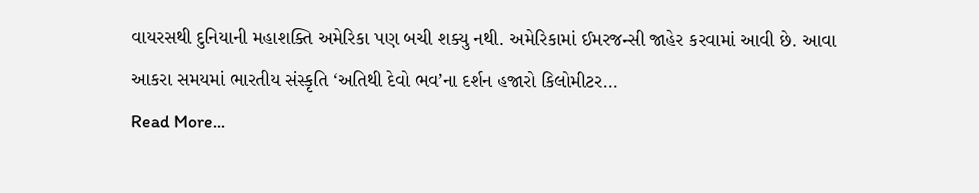વાયરસથી દુનિયાની મહાશક્તિ અમેરિકા પણ બચી શક્યુ નથી. અમેરિકામાં ઈમરજન્સી જાહેર કરવામાં આવી છે. આવા આકરા સમયમાં ભારતીય સંસ્કૃતિ ‘અતિથી દેવો ભવ’ના દર્શન હજારો કિલોમીટર…
Read More...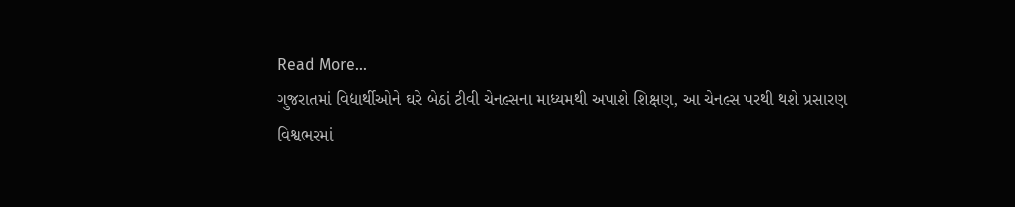Read More...
ગુજરાતમાં વિદ્યાર્થીઓને ઘરે બેઠાં ટીવી ચેનલ્સના માધ્યમથી અપાશે શિક્ષણ, આ ચેનલ્સ પરથી થશે પ્રસારણ
વિશ્વભરમાં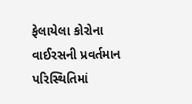ફેલાયેલા કોરોના વાઈરસની પ્રવર્તમાન પરિસ્થિતિમાં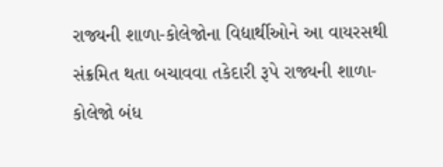રાજ્યની શાળા-કોલેજોના વિદ્યાર્થીઓને આ વાયરસથી સંક્રમિત થતા બચાવવા તકેદારી રૂપે રાજ્યની શાળા-કોલેજો બંધ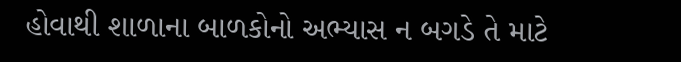હોવાથી શાળાના બાળકોનો અભ્યાસ ન બગડે તે માટે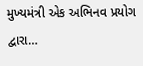મુખ્યમંત્રી એક અભિનવ પ્રયોગ દ્વારા…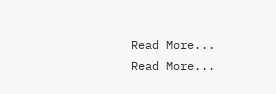Read More...
Read More...